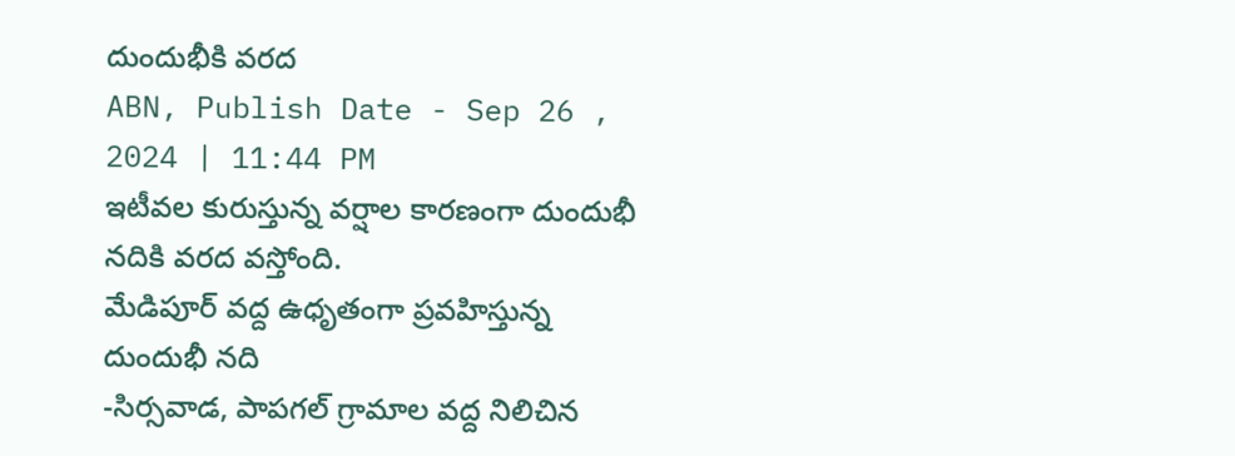దుందుభీకి వరద
ABN, Publish Date - Sep 26 , 2024 | 11:44 PM
ఇటీవల కురుస్తున్న వర్షాల కారణంగా దుందుభీ నదికి వరద వస్తోంది.
మేడిపూర్ వద్ద ఉధృతంగా ప్రవహిస్తున్న దుందుభీ నది
-సిర్సవాడ, పాపగల్ గ్రామాల వద్ద నిలిచిన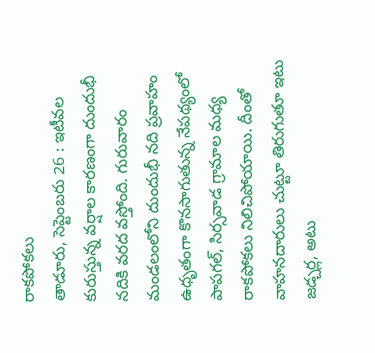రాకపోకలు
తాడూరు, సెప్టెంబరు 26 : ఇటీవల కురుస్తున్న వర్షాల కారణంగా దుందుభీ నదికి వరద వస్తోంది. గురువారం మండలంలోని దుందుభీ నది ప్రవాహం ఉధృతంగా కొనసాగుతున్న నేపథ్యంలో పాపగల్, సిర్సవాడ గ్రామాల మధ్య రాకపోకలు నిలిచిపోయాయి. దీంతో వాహనదారులు చుట్టూ తిరుగుతూ ఇటు జడ్చర్ల, అటు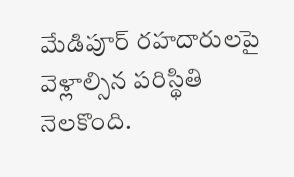మేడిపూర్ రహదారులపై వెళ్లాల్సిన పరిస్థితి నెలకొంది.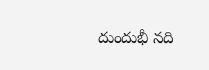దుందుభీ నది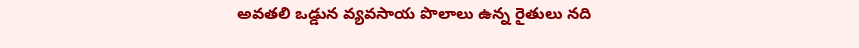అవతలి ఒడ్డున వ్యవసాయ పొలాలు ఉన్న రైతులు నది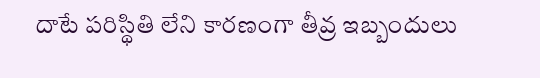దాటే పరిస్థితి లేని కారణంగా తీవ్ర ఇబ్బందులు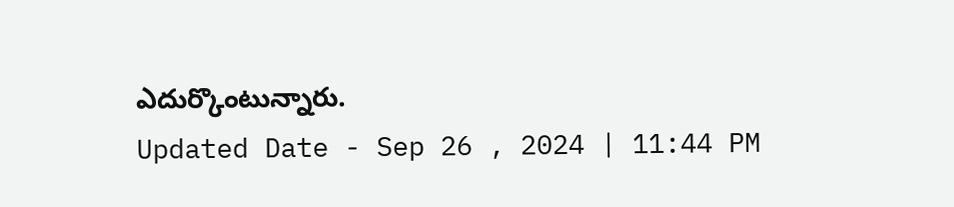ఎదుర్కొంటున్నారు.
Updated Date - Sep 26 , 2024 | 11:44 PM